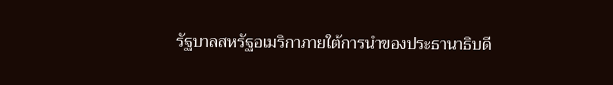รัฐบาลสหรัฐอเมริกาภายใต้การนำของประธานาธิบดี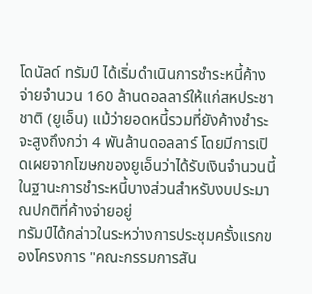โดนัลด์ ทรัมป์ ได้เริ่มดำเนินการชำระหนี้ค้างจ่ายจำนวน 160 ล้านดอลลาร์ให้แก่สหประชาชาติ (ยูเอ็น) แม้ว่ายอดหนี้รวมที่ยังค้างชำระจะสูงถึงกว่า 4 พันล้านดอลลาร์ โดยมีการเปิดเผยจากโฆษกของยูเอ็นว่าได้รับเงินจำนวนนี้ในฐานะการชำระหนี้บางส่วนสำหรับงบประมาณปกติที่ค้างจ่ายอยู่
ทรัมป์ได้กล่าวในระหว่างการประชุมครั้งแรกของโครงการ "คณะกรรมการสัน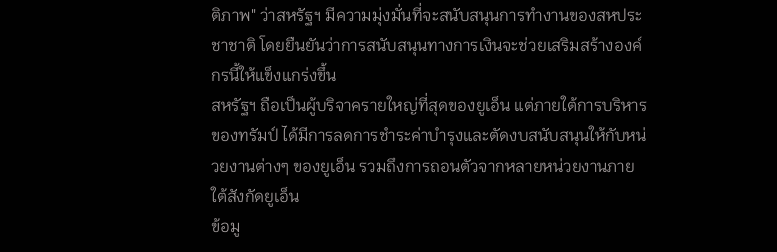ติภาพ" ว่าสหรัฐฯ มีความมุ่งมั่นที่จะสนับสนุนการทำงานของสหประชาชาติ โดยยืนยันว่าการสนับสนุนทางการเงินจะช่วยเสริมสร้างองค์กรนี้ให้แข็งแกร่งขึ้น
สหรัฐฯ ถือเป็นผู้บริจาครายใหญ่ที่สุดของยูเอ็น แต่ภายใต้การบริหารของทรัมป์ ได้มีการลดการชำระค่าบำรุงและตัดงบสนับสนุนให้กับหน่วยงานต่างๆ ของยูเอ็น รวมถึงการถอนตัวจากหลายหน่วยงานภายใต้สังกัดยูเอ็น
ข้อมู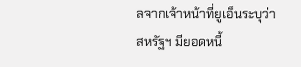ลจากเจ้าหน้าที่ยูเอ็นระบุว่าสหรัฐฯ มียอดหนี้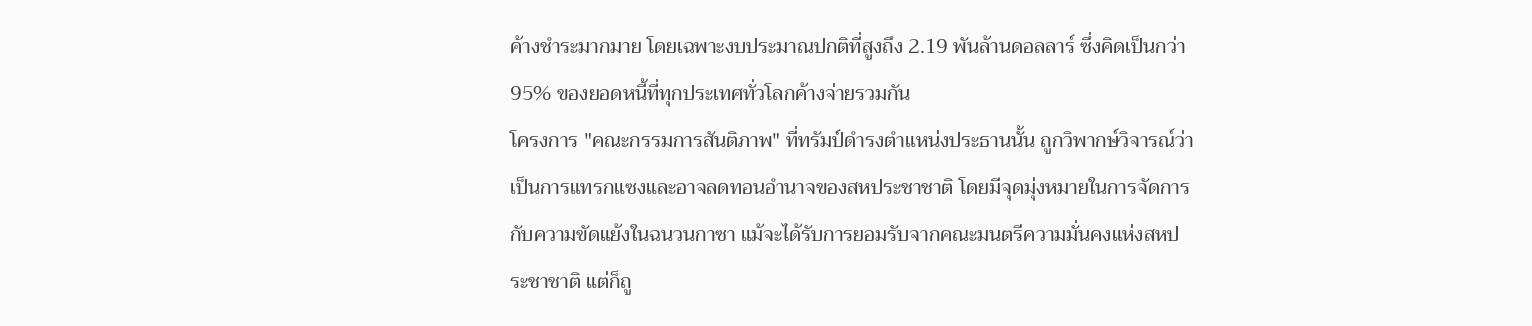ค้างชำระมากมาย โดยเฉพาะงบประมาณปกติที่สูงถึง 2.19 พันล้านดอลลาร์ ซึ่งคิดเป็นกว่า 95% ของยอดหนี้ที่ทุกประเทศทั่วโลกค้างจ่ายรวมกัน
โครงการ "คณะกรรมการสันติภาพ" ที่ทรัมป์ดำรงตำแหน่งประธานนั้น ถูกวิพากษ์วิจารณ์ว่าเป็นการแทรกแซงและอาจลดทอนอำนาจของสหประชาชาติ โดยมีจุดมุ่งหมายในการจัดการกับความขัดแย้งในฉนวนกาซา แม้จะได้รับการยอมรับจากคณะมนตรีความมั่นคงแห่งสหประชาชาติ แต่ก็ถู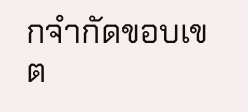กจำกัดขอบเขต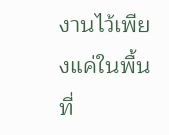งานไว้เพียงแค่ในพื้นที่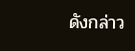ดังกล่าว